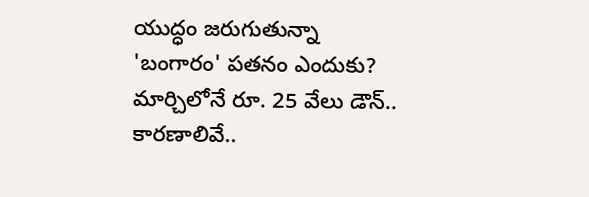యుద్ధం జరుగుతున్నా 'బంగారం' పతనం ఎందుకు? మార్చిలోనే రూ. 25 వేలు డౌన్.. కారణాలివే..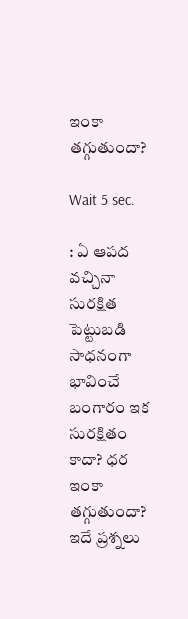ఇంకా తగ్గుతుందా?

Wait 5 sec.

: ఏ ఆపద వచ్చినా సురక్షిత పెట్టుబడి సాధనంగా భావించే బంగారం ఇక సురక్షితం కాదా? ధర ఇంకా తగ్గుతుందా? ఇదే ప్రశ్నలు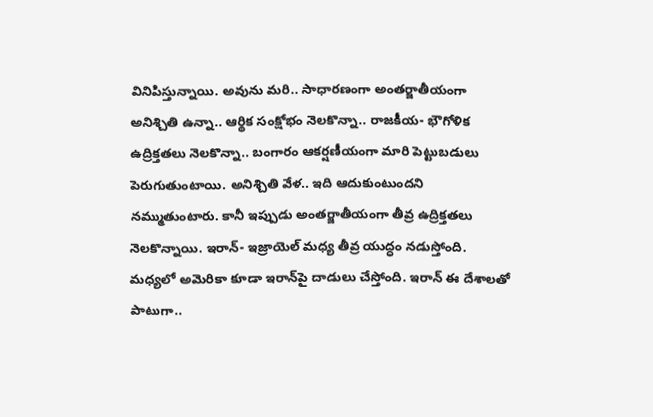వినిపిస్తున్నాయి. అవును మరి.. సాధారణంగా అంతర్జాతీయంగా అనిశ్చితి ఉన్నా.. ఆర్థిక సంక్షోభం నెలకొన్నా.. రాజకీయ- భౌగోళిక ఉద్రిక్తతలు నెలకొన్నా.. బంగారం ఆకర్షణీయంగా మారి పెట్టుబడులు పెరుగుతుంటాయి. అనిశ్చితి వేళ.. ఇది ఆదుకుంటుందని నమ్ముతుంటారు. కానీ ఇప్పుడు అంతర్జాతీయంగా తీవ్ర ఉద్రిక్తతలు నెలకొన్నాయి. ఇరాన్- ఇజ్రాయెల్ మధ్య తీవ్ర యుద్ధం నడుస్తోంది. మధ్యలో అమెరికా కూడా ఇరాన్‌పై దాడులు చేస్తోంది. ఇరాన్ ఈ దేశాలతో పాటుగా..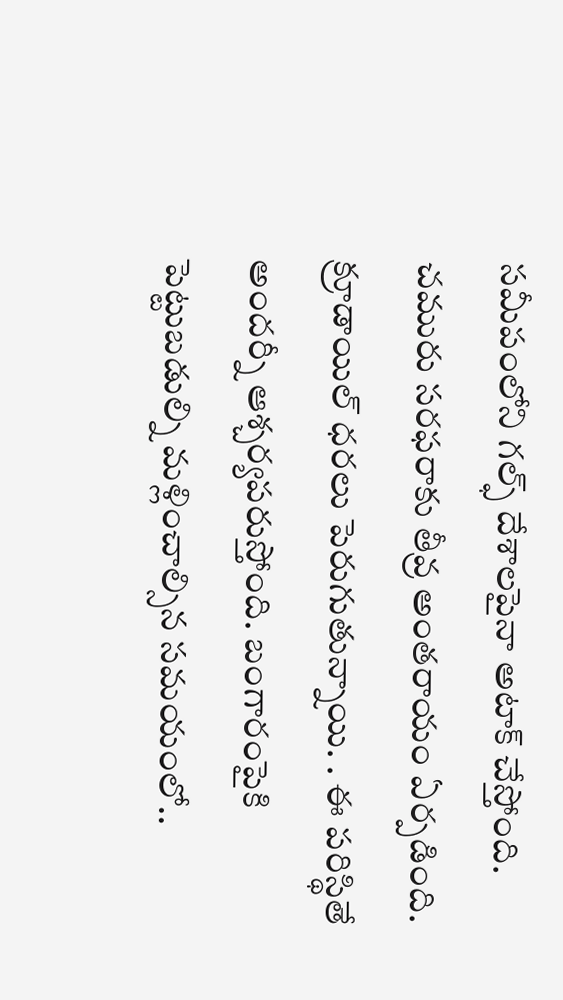సమీపంలోని గల్ఫ్ దేశాలపైనా అటాక్ చేస్తోంది. చమురు సరఫరాకు తీవ్ర అంతరాయం ఏర్పడింది. క్రూడాయిల్ ధరలు పెరుగుతున్నాయి. . ఈ పరిస్థితే అందర్నీ ఆశ్చర్యపరుస్తోంది. బంగారంపైకి పెట్టుబడుల్ని మళ్లించాల్సిన సమయంలో..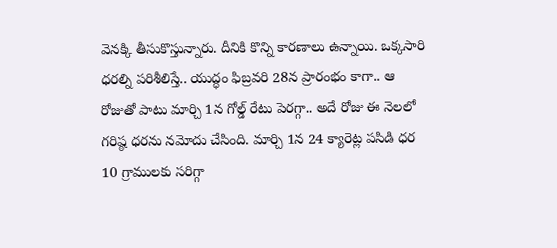వెనక్కి తీసుకొస్తున్నారు. దీనికి కొన్ని కారణాలు ఉన్నాయి. ఒక్కసారి ధరల్ని పరిశీలిస్తే.. యుద్ధం ఫిబ్రవరి 28న ప్రారంభం కాగా.. ఆ రోజుతో పాటు మార్చి 1న గోల్డ్ రేటు పెరగ్గా.. అదే రోజు ఈ నెలలో గరిష్ఠ ధరను నమోదు చేసింది. మార్చి 1న 24 క్యారెట్ల పసిడి ధర 10 గ్రాములకు సరిగ్గా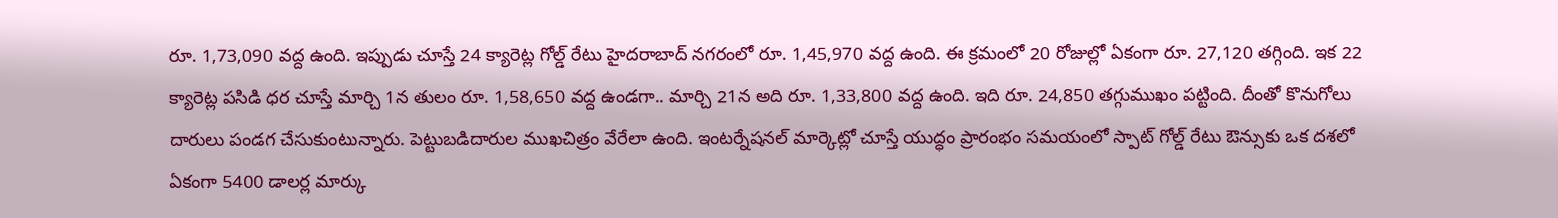రూ. 1,73,090 వద్ద ఉంది. ఇప్పుడు చూస్తే 24 క్యారెట్ల గోల్డ్ రేటు హైదరాబాద్ నగరంలో రూ. 1,45,970 వద్ద ఉంది. ఈ క్రమంలో 20 రోజుల్లో ఏకంగా రూ. 27,120 తగ్గింది. ఇక 22 క్యారెట్ల పసిడి ధర చూస్తే మార్చి 1న తులం రూ. 1,58,650 వద్ద ఉండగా.. మార్చి 21న అది రూ. 1,33,800 వద్ద ఉంది. ఇది రూ. 24,850 తగ్గుముఖం పట్టింది. దీంతో కొనుగోలు దారులు పండగ చేసుకుంటున్నారు. పెట్టుబడిదారుల ముఖచిత్రం వేరేలా ఉంది. ఇంటర్నేషనల్ మార్కెట్లో చూస్తే యుద్ధం ప్రారంభం సమయంలో స్పాట్ గోల్డ్ రేటు ఔన్సుకు ఒక దశలో ఏకంగా 5400 డాలర్ల మార్కు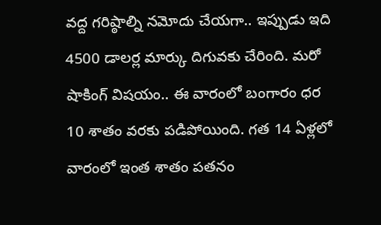వద్ద గరిష్ఠాల్ని నమోదు చేయగా.. ఇప్పుడు ఇది 4500 డాలర్ల మార్కు దిగువకు చేరింది. మరో షాకింగ్ విషయం.. ఈ వారంలో బంగారం ధర 10 శాతం వరకు పడిపోయింది. గత 14 ఏళ్లలో వారంలో ఇంత శాతం పతనం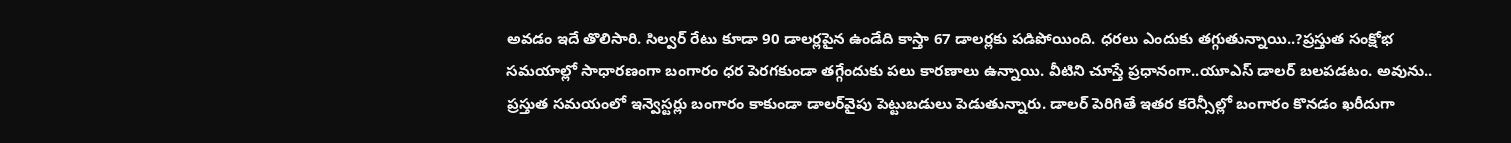అవడం ఇదే తొలిసారి. సిల్వర్ రేటు కూడా 90 డాలర్లపైన ఉండేది కాస్తా 67 డాలర్లకు పడిపోయింది. ధరలు ఎందుకు తగ్గుతున్నాయి..?ప్రస్తుత సంక్షోభ సమయాల్లో సాధారణంగా బంగారం ధర పెరగకుండా తగ్గేందుకు పలు కారణాలు ఉన్నాయి. వీటిని చూస్తే ప్రధానంగా..యూఎస్ డాలర్ బలపడటం. అవును.. ప్రస్తుత సమయంలో ఇన్వెస్టర్లు బంగారం కాకుండా డాలర్‌వైపు పెట్టుబడులు పెడుతున్నారు. డాలర్ పెరిగితే ఇతర కరెన్సీల్లో బంగారం కొనడం ఖరీదుగా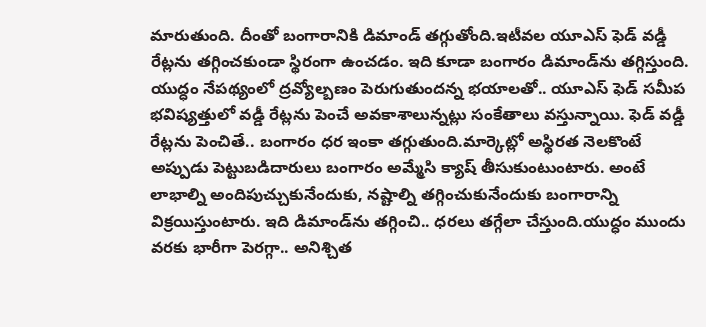మారుతుంది. దీంతో బంగారానికి డిమాండ్ తగ్గుతోంది.ఇటీవల యూఎస్ ఫెడ్ వడ్డీ రేట్లను తగ్గించకుండా స్థిరంగా ఉంచడం. ఇది కూడా బంగారం డిమాండ్‌ను తగ్గిస్తుంది. యుద్ధం నేపథ్యంలో ద్రవ్యోల్బణం పెరుగుతుందన్న భయాలతో.. యూఎస్ ఫెడ్ సమీప భవిష్యత్తులో వడ్డీ రేట్లను పెంచే అవకాశాలున్నట్లు సంకేతాలు వస్తున్నాయి. ఫెడ్ వడ్డీ రేట్లను పెంచితే.. బంగారం ధర ఇంకా తగ్గుతుంది.మార్కెట్లో అస్థిరత నెలకొంటే అప్పుడు పెట్టుబడిదారులు బంగారం అమ్మేసి క్యాష్ తీసుకుంటుంటారు. అంటే లాభాల్ని అందిపుచ్చుకునేందుకు, నష్టాల్ని తగ్గించుకునేందుకు బంగారాన్ని విక్రయిస్తుంటారు. ఇది డిమాండ్‌ను తగ్గించి.. ధరలు తగ్గేలా చేస్తుంది.యుద్ధం ముందు వరకు భారీగా పెరగ్గా.. అనిశ్చిత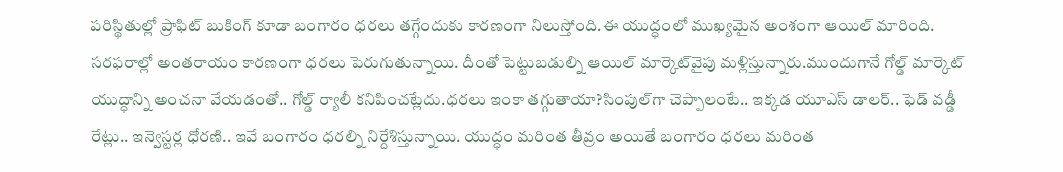పరిస్థితుల్లో ప్రాఫిట్ బుకింగ్‌ కూడా బంగారం ధరలు తగ్గేందుకు కారణంగా నిలుస్తోంది.ఈ యుద్ధంలో ముఖ్యమైన అంశంగా ఆయిల్ మారింది. సరఫరాల్లో అంతరాయం కారణంగా ధరలు పెరుగుతున్నాయి. దీంతో పెట్టుబడుల్ని ఆయిల్ మార్కెట్‌వైపు మళ్లిస్తున్నారు.ముందుగానే గోల్డ్ మార్కెట్ యుద్ధాన్ని అంచనా వేయడంతో.. గోల్డ్ ర్యాలీ కనిపించట్లేదు.ధరలు ఇంకా తగ్గుతాయా?సింపుల్‌గా చెప్పాలంటే.. ఇక్కడ యూఎస్ డాలర్.. ఫెడ్ వడ్డీ రేట్లు.. ఇన్వెస్టర్ల ధోరణి.. ఇవే బంగారం ధరల్ని నిర్దేశిస్తున్నాయి. యుద్ధం మరింత తీవ్రం అయితే బంగారం ధరలు మరింత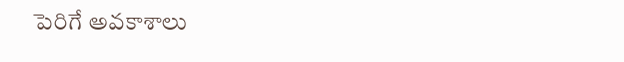పెరిగే అవకాశాలు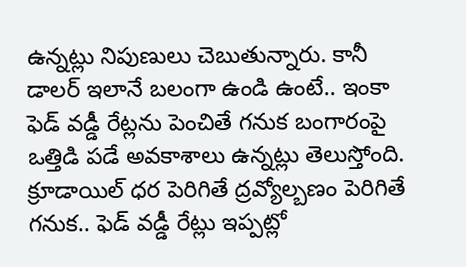ఉన్నట్లు నిపుణులు చెబుతున్నారు. కానీ డాలర్ ఇలానే బలంగా ఉండి ఉంటే.. ఇంకా ఫెడ్ వడ్డీ రేట్లను పెంచితే గనుక బంగారంపై ఒత్తిడి పడే అవకాశాలు ఉన్నట్లు తెలుస్తోంది. క్రూడాయిల్ ధర పెరిగితే ద్రవ్యోల్బణం పెరిగితే గనుక.. ఫెడ్ వడ్డీ రేట్లు ఇప్పట్లో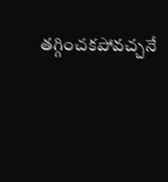తగ్గించకపోవచ్చనే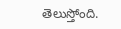తెలుస్తోంది.